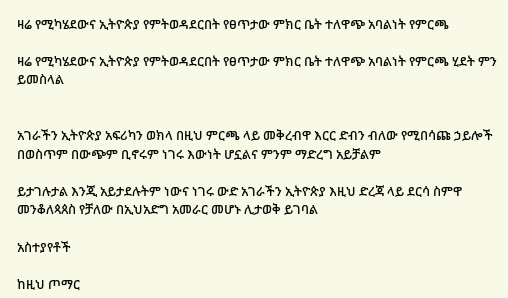ዛሬ የሚካሄደውና ኢትዮጵያ የምትወዳደርበት የፀጥታው ምክር ቤት ተለዋጭ አባልነት የምርጫ

ዛሬ የሚካሄደውና ኢትዮጵያ የምትወዳደርበት የፀጥታው ምክር ቤት ተለዋጭ አባልነት የምርጫ ሂደት ምን ይመስላል


አገራችን ኢትዮጵያ አፍሪካን ወክላ በዚህ ምርጫ ላይ መቅረብዋ እርር ድብን ብለው የሚበሳጩ ኃይሎች በወስጥም በውጭም ቢኖሩም ነገሩ እውነት ሆኗልና ምንም ማድረግ አይቻልም

ይታገሉታል እንጂ አይታደሉትም ነውና ነገሩ ውድ አገራችን ኢትዮጵያ እዚህ ድረጃ ላይ ደርሳ ስምዋ መንቆለጳጰስ የቻለው በኢህአድግ አመራር መሆኑ ሊታወቅ ይገባል

አስተያየቶች

ከዚህ ጦማር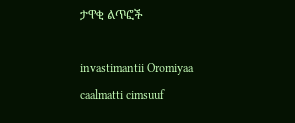ታዋቂ ልጥፎች

invastimantii Oromiyaa caalmatti cimsuuf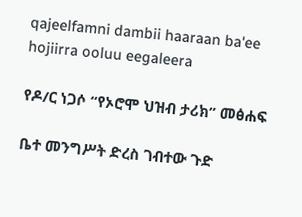qajeelfamni dambii haaraan ba'ee hojiirra ooluu eegaleera

የዶ/ር ነጋሶ “የኦሮሞ ህዝብ ታሪክ” መፅሐፍ

ቤተ መንግሥት ድረስ ገብተው ጉድ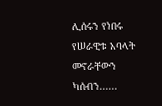ሊሰሩን የነበሩ የሠራዊቱ አባላት መኖራቸውን ካሰብን......